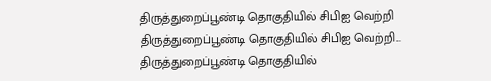திருத்துறைப்பூண்டி தொகுதியில் சிபிஐ வெற்றி
திருத்துறைப்பூண்டி தொகுதியில் சிபிஐ வெற்றி...
திருத்துறைப்பூண்டி தொகுதியில்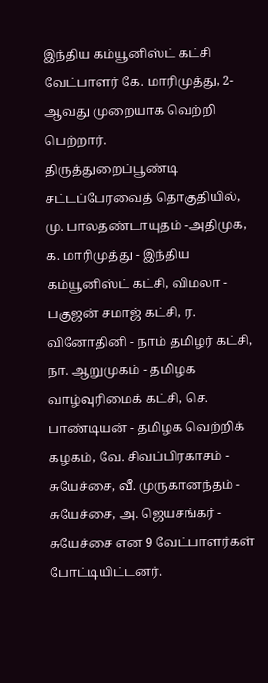இந்திய கம்யூனிஸ்ட் கட்சி வேட்பாளர் கே. மாரிமுத்து, 2-ஆவது முறையாக வெற்றி பெற்றார்.
திருத்துறைப்பூண்டி சட்டப்பேரவைத் தொகுதியில், மு. பாலதண்டாயுதம் -அதிமுக, க. மாரிமுத்து - இந்திய கம்யூனிஸ்ட் கட்சி, விமலா - பகுஜன் சமாஜ் கட்சி, ர. வினோதினி - நாம் தமிழர் கட்சி, நா. ஆறுமுகம் - தமிழக வாழ்வுரிமைக் கட்சி, செ. பாண்டியன் - தமிழக வெற்றிக் கழகம், வே. சிவப்பிரகாசம் - சுயேச்சை, வீ. முருகானந்தம் - சுயேச்சை, அ. ஜெயசங்கர் - சுயேச்சை என 9 வேட்பாளர்கள் போட்டியிட்டனர்.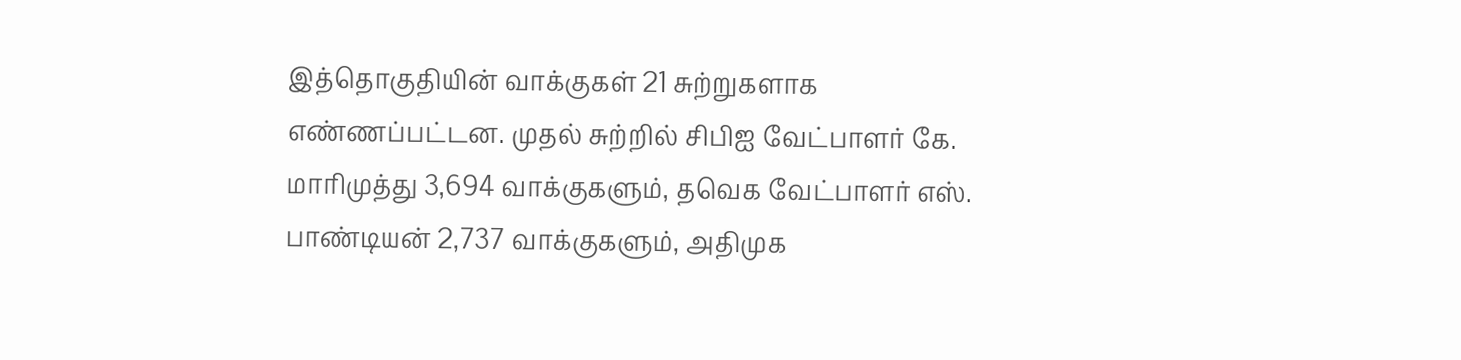இத்தொகுதியின் வாக்குகள் 21 சுற்றுகளாக எண்ணப்பட்டன. முதல் சுற்றில் சிபிஐ வேட்பாளர் கே. மாரிமுத்து 3,694 வாக்குகளும், தவெக வேட்பாளர் எஸ். பாண்டியன் 2,737 வாக்குகளும், அதிமுக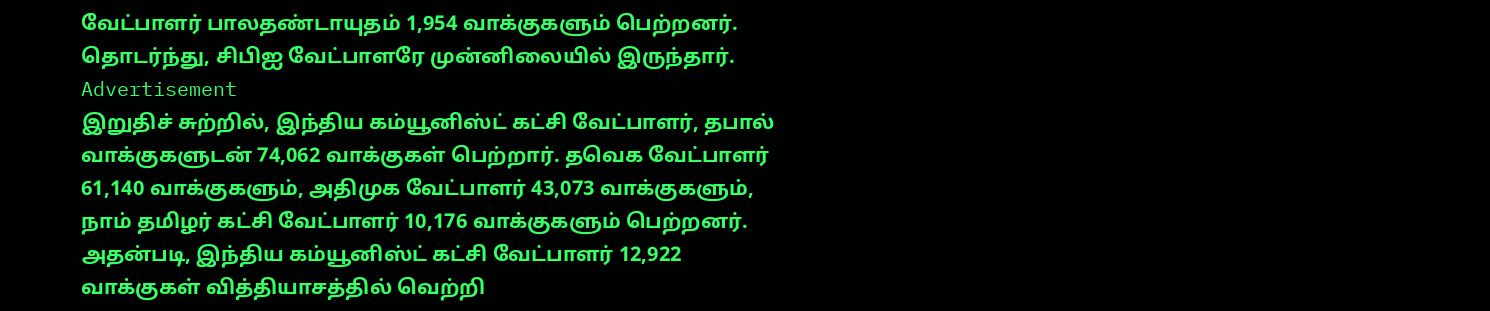வேட்பாளர் பாலதண்டாயுதம் 1,954 வாக்குகளும் பெற்றனர். தொடர்ந்து, சிபிஐ வேட்பாளரே முன்னிலையில் இருந்தார்.
Advertisement
இறுதிச் சுற்றில், இந்திய கம்யூனிஸ்ட் கட்சி வேட்பாளர், தபால் வாக்குகளுடன் 74,062 வாக்குகள் பெற்றார். தவெக வேட்பாளர் 61,140 வாக்குகளும், அதிமுக வேட்பாளர் 43,073 வாக்குகளும், நாம் தமிழர் கட்சி வேட்பாளர் 10,176 வாக்குகளும் பெற்றனர். அதன்படி, இந்திய கம்யூனிஸ்ட் கட்சி வேட்பாளர் 12,922 வாக்குகள் வித்தியாசத்தில் வெற்றி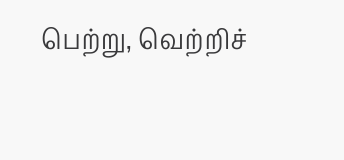பெற்று, வெற்றிச்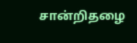சான்றிதழை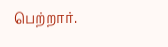பெற்றார்.